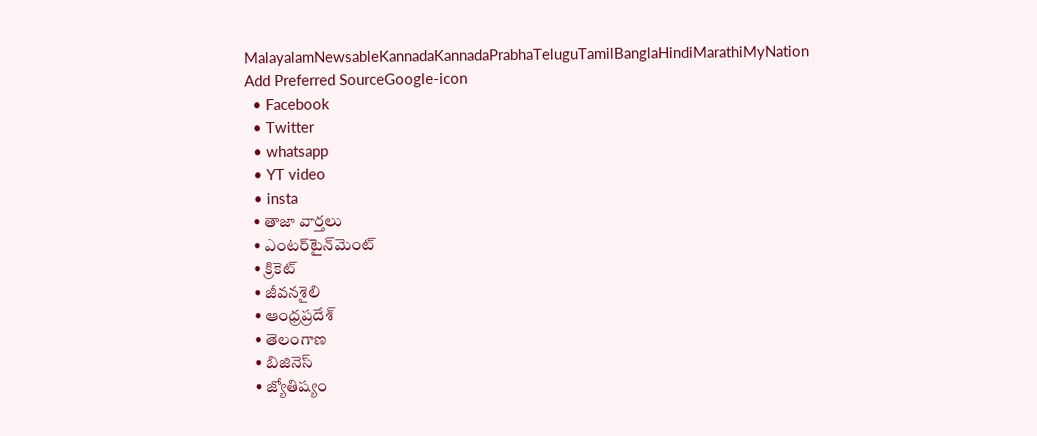MalayalamNewsableKannadaKannadaPrabhaTeluguTamilBanglaHindiMarathiMyNation
Add Preferred SourceGoogle-icon
  • Facebook
  • Twitter
  • whatsapp
  • YT video
  • insta
  • తాజా వార్తలు
  • ఎంటర్‌టైన్‌మెంట్
  • క్రికెట్
  • జీవనశైలి
  • ఆంధ్రప్రదేశ్
  • తెలంగాణ
  • బిజినెస్
  • జ్యోతిష్యం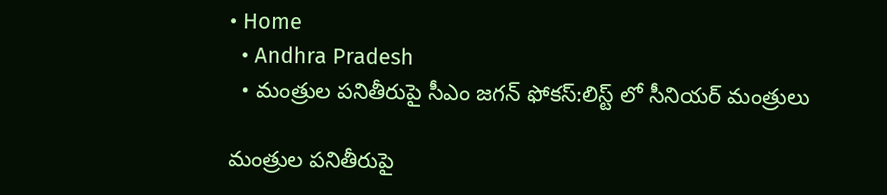• Home
  • Andhra Pradesh
  • మంత్రుల పనితీరుపై సీఎం జగన్ ఫోకస్:లిస్ట్ లో సీనియర్ మంత్రులు

మంత్రుల పనితీరుపై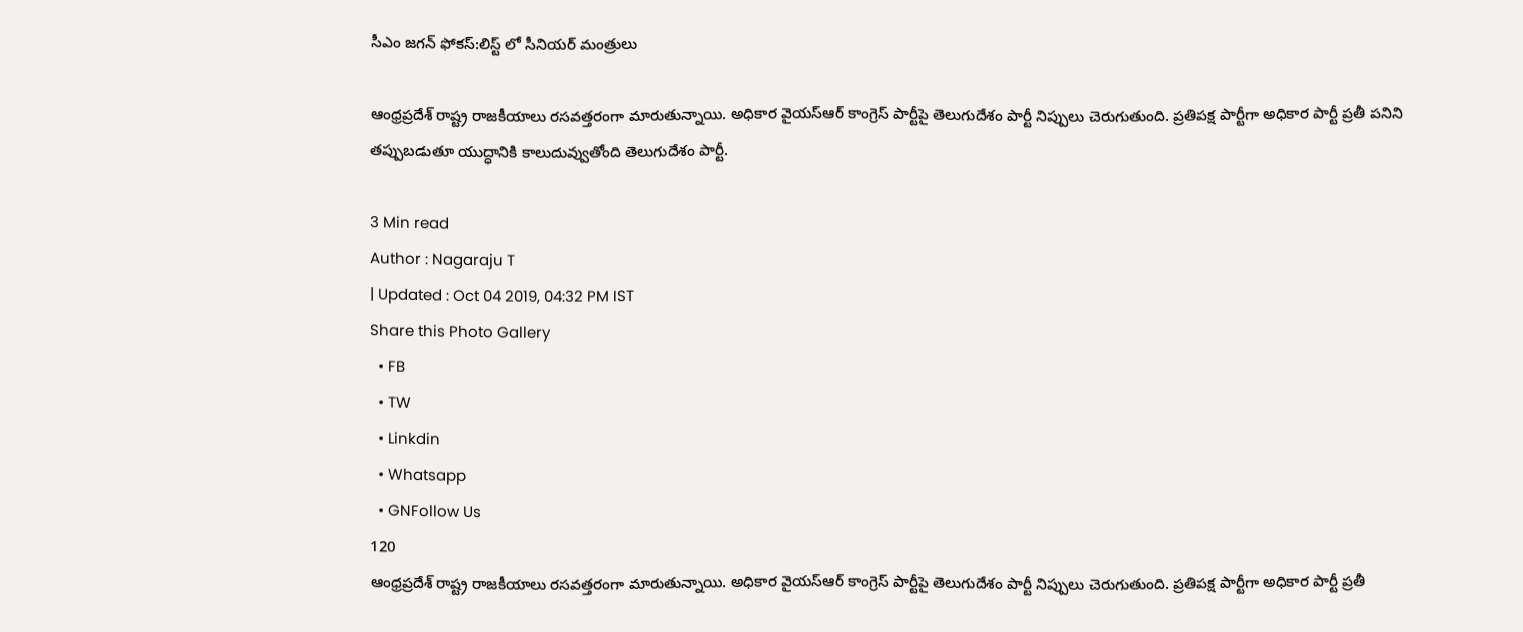సీఎం జగన్ ఫోకస్:లిస్ట్ లో సీనియర్ మంత్రులు

ఆంధ్రప్రదేశ్ రాష్ట్ర రాజకీయాలు రసవత్తరంగా మారుతున్నాయి. అధికార వైయస్ఆర్ కాంగ్రెస్ పార్టీపై తెలుగుదేశం పార్టీ నిప్పులు చెరుగుతుంది. ప్రతిపక్ష పార్టీగా అధికార పార్టీ ప్రతీ పనిని తప్పుబడుతూ యుద్ధానికి కాలుదువ్వుతోంది తెలుగుదేశం పార్టీ.

3 Min read
Author : Nagaraju T
| Updated : Oct 04 2019, 04:32 PM IST
Share this Photo Gallery
  • FB
  • TW
  • Linkdin
  • Whatsapp
  • GNFollow Us
120
ఆంధ్రప్రదేశ్ రాష్ట్ర రాజకీయాలు రసవత్తరంగా మారుతున్నాయి. అధికార వైయస్ఆర్ కాంగ్రెస్ పార్టీపై తెలుగుదేశం పార్టీ నిప్పులు చెరుగుతుంది. ప్రతిపక్ష పార్టీగా అధికార పార్టీ ప్రతీ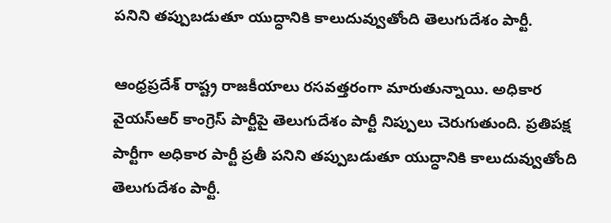పనిని తప్పుబడుతూ యుద్ధానికి కాలుదువ్వుతోంది తెలుగుదేశం పార్టీ.

ఆంధ్రప్రదేశ్ రాష్ట్ర రాజకీయాలు రసవత్తరంగా మారుతున్నాయి. అధికార వైయస్ఆర్ కాంగ్రెస్ పార్టీపై తెలుగుదేశం పార్టీ నిప్పులు చెరుగుతుంది. ప్రతిపక్ష పార్టీగా అధికార పార్టీ ప్రతీ పనిని తప్పుబడుతూ యుద్ధానికి కాలుదువ్వుతోంది తెలుగుదేశం పార్టీ.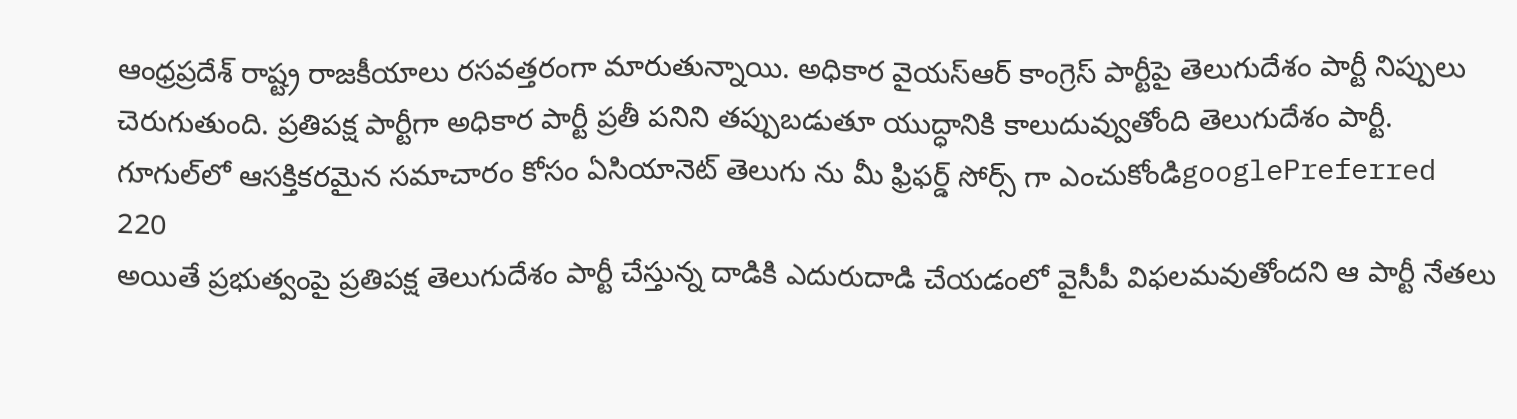ఆంధ్రప్రదేశ్ రాష్ట్ర రాజకీయాలు రసవత్తరంగా మారుతున్నాయి. అధికార వైయస్ఆర్ కాంగ్రెస్ పార్టీపై తెలుగుదేశం పార్టీ నిప్పులు చెరుగుతుంది. ప్రతిపక్ష పార్టీగా అధికార పార్టీ ప్రతీ పనిని తప్పుబడుతూ యుద్ధానికి కాలుదువ్వుతోంది తెలుగుదేశం పార్టీ.
గూగుల్‌లో ఆసక్తికరమైన సమాచారం కోసం ఏసియానెట్ తెలుగు ను మీ ఫ్రిఫర్డ్ సోర్స్ గా ఎంచుకోండిgooglePreferred
220
అయితే ప్రభుత్వంపై ప్రతిపక్ష తెలుగుదేశం పార్టీ చేస్తున్న దాడికి ఎదురుదాడి చేయడంలో వైసీపీ విఫలమవుతోందని ఆ పార్టీ నేతలు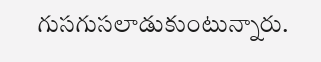గుసగుసలాడుకుంటున్నారు.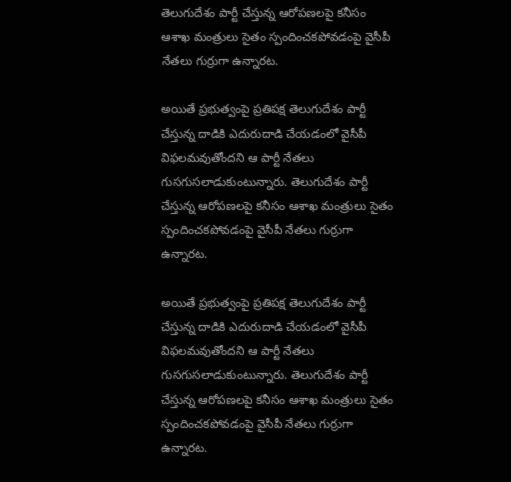తెలుగుదేశం పార్టీ చేస్తున్న ఆరోపణలపై కనీసం ఆశాఖ మంత్రులు సైతం స్పందించకపోవడంపై వైసీపీ నేతలు గుర్రుగా ఉన్నారట.

అయితే ప్రభుత్వంపై ప్రతిపక్ష తెలుగుదేశం పార్టీ చేస్తున్న దాడికి ఎదురుదాడి చేయడంలో వైసీపీ విఫలమవుతోందని ఆ పార్టీ నేతలు గుసగుసలాడుకుంటున్నారు. తెలుగుదేశం పార్టీ చేస్తున్న ఆరోపణలపై కనీసం ఆశాఖ మంత్రులు సైతం స్పందించకపోవడంపై వైసీపీ నేతలు గుర్రుగా ఉన్నారట.

అయితే ప్రభుత్వంపై ప్రతిపక్ష తెలుగుదేశం పార్టీ చేస్తున్న దాడికి ఎదురుదాడి చేయడంలో వైసీపీ విఫలమవుతోందని ఆ పార్టీ నేతలు గుసగుసలాడుకుంటున్నారు. తెలుగుదేశం పార్టీ చేస్తున్న ఆరోపణలపై కనీసం ఆశాఖ మంత్రులు సైతం స్పందించకపోవడంపై వైసీపీ నేతలు గుర్రుగా ఉన్నారట.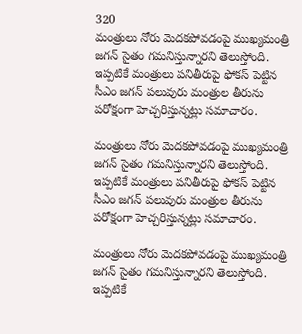320
మంత్రులు నోరు మెదకపోవడంపై ముఖ్యమంత్రి జగన్ సైతం గమనిస్తున్నారని తెలుస్తోంది. ఇప్పటికే మంత్రులు పనితీరుపై ఫోకస్ పెట్టిన సీఎం జగన్ పలువురు మంత్రుల తీరును పరోక్షంగా హెచ్చరిస్తున్నట్లు సమాచారం.

మంత్రులు నోరు మెదకపోవడంపై ముఖ్యమంత్రి జగన్ సైతం గమనిస్తున్నారని తెలుస్తోంది. ఇప్పటికే మంత్రులు పనితీరుపై ఫోకస్ పెట్టిన సీఎం జగన్ పలువురు మంత్రుల తీరును పరోక్షంగా హెచ్చరిస్తున్నట్లు సమాచారం.

మంత్రులు నోరు మెదకపోవడంపై ముఖ్యమంత్రి జగన్ సైతం గమనిస్తున్నారని తెలుస్తోంది. ఇప్పటికే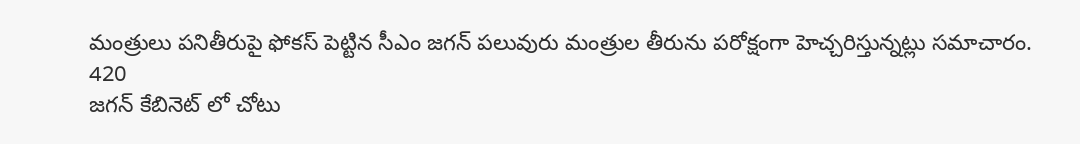మంత్రులు పనితీరుపై ఫోకస్ పెట్టిన సీఎం జగన్ పలువురు మంత్రుల తీరును పరోక్షంగా హెచ్చరిస్తున్నట్లు సమాచారం.
420
జగన్ కేబినెట్ లో చోటు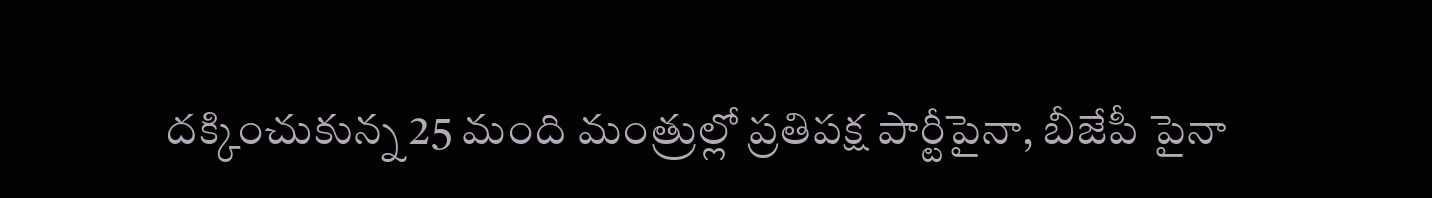దక్కించుకున్న 25 మంది మంత్రుల్లో ప్రతిపక్ష పార్టీపైనా, బీజేపీ పైనా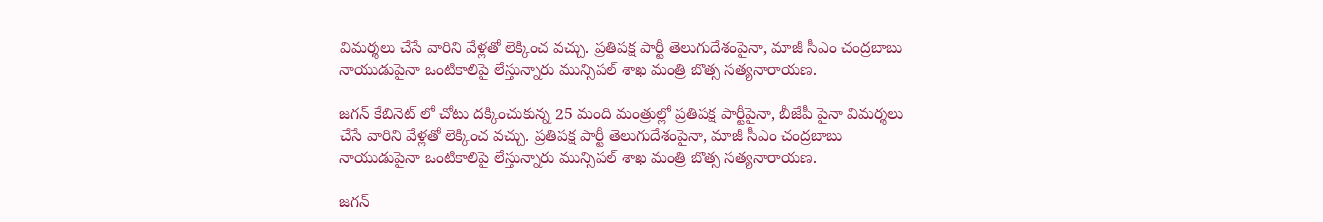విమర్శలు చేసే వారిని వేళ్లతో లెక్కించ వచ్చు. ప్రతిపక్ష పార్టీ తెలుగుదేశంపైనా, మాజీ సీఎం చంద్రబాబు నాయుడుపైనా ఒంటికాలిపై లేస్తున్నారు మున్సిపల్ శాఖ మంత్రి బొత్స సత్యనారాయణ.

జగన్ కేబినెట్ లో చోటు దక్కించుకున్న 25 మంది మంత్రుల్లో ప్రతిపక్ష పార్టీపైనా, బీజేపీ పైనా విమర్శలు చేసే వారిని వేళ్లతో లెక్కించ వచ్చు. ప్రతిపక్ష పార్టీ తెలుగుదేశంపైనా, మాజీ సీఎం చంద్రబాబు నాయుడుపైనా ఒంటికాలిపై లేస్తున్నారు మున్సిపల్ శాఖ మంత్రి బొత్స సత్యనారాయణ.

జగన్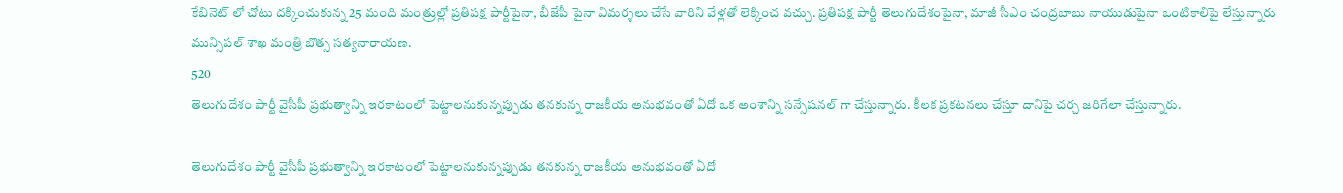కేబినెట్ లో చోటు దక్కించుకున్న 25 మంది మంత్రుల్లో ప్రతిపక్ష పార్టీపైనా, బీజేపీ పైనా విమర్శలు చేసే వారిని వేళ్లతో లెక్కించ వచ్చు. ప్రతిపక్ష పార్టీ తెలుగుదేశంపైనా, మాజీ సీఎం చంద్రబాబు నాయుడుపైనా ఒంటికాలిపై లేస్తున్నారు మున్సిపల్ శాఖ మంత్రి బొత్స సత్యనారాయణ.
520
తెలుగుదేశం పార్టీ వైసీపీ ప్రభుత్వాన్ని ఇరకాటంలో పెట్టాలనుకున్నప్పుడు తనకున్న రాజకీయ అనుభవంతో ఏదో ఒక అంశాన్ని సన్సేషనల్ గా చేస్తున్నారు. కీలక ప్రకటనలు చేస్తూ దానిపై చర్చ జరిగేలా చేస్తున్నారు.

తెలుగుదేశం పార్టీ వైసీపీ ప్రభుత్వాన్ని ఇరకాటంలో పెట్టాలనుకున్నప్పుడు తనకున్న రాజకీయ అనుభవంతో ఏదో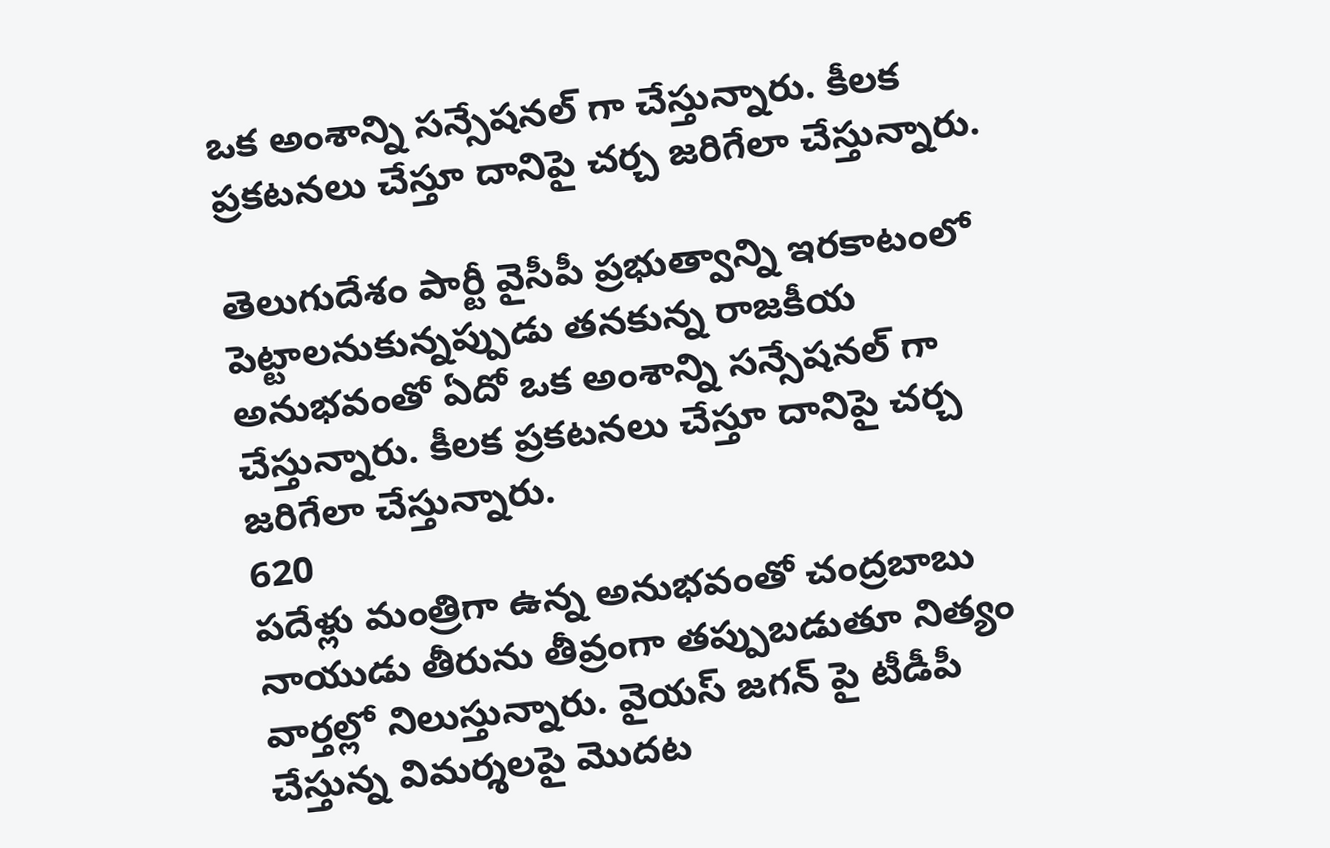ఒక అంశాన్ని సన్సేషనల్ గా చేస్తున్నారు. కీలక ప్రకటనలు చేస్తూ దానిపై చర్చ జరిగేలా చేస్తున్నారు.

తెలుగుదేశం పార్టీ వైసీపీ ప్రభుత్వాన్ని ఇరకాటంలో పెట్టాలనుకున్నప్పుడు తనకున్న రాజకీయ అనుభవంతో ఏదో ఒక అంశాన్ని సన్సేషనల్ గా చేస్తున్నారు. కీలక ప్రకటనలు చేస్తూ దానిపై చర్చ జరిగేలా చేస్తున్నారు.
620
పదేళ్లు మంత్రిగా ఉన్న అనుభవంతో చంద్రబాబు నాయుడు తీరును తీవ్రంగా తప్పుబడుతూ నిత్యం వార్తల్లో నిలుస్తున్నారు. వైయస్ జగన్ పై టీడీపీ చేస్తున్న విమర్శలపై మెుదట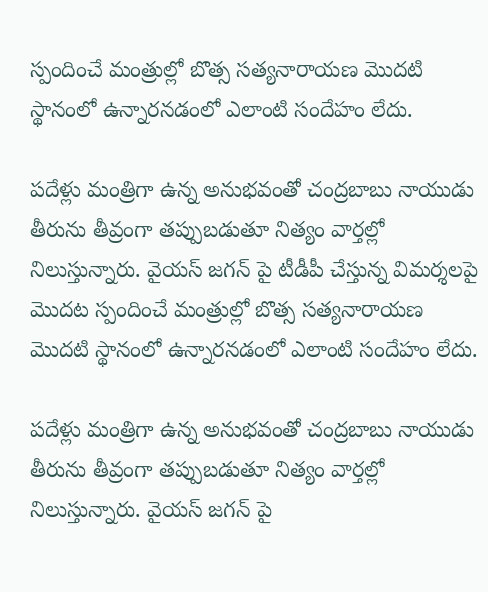స్పందించే మంత్రుల్లో బొత్స సత్యనారాయణ మెుదటి స్థానంలో ఉన్నారనడంలో ఎలాంటి సందేహం లేదు.

పదేళ్లు మంత్రిగా ఉన్న అనుభవంతో చంద్రబాబు నాయుడు తీరును తీవ్రంగా తప్పుబడుతూ నిత్యం వార్తల్లో నిలుస్తున్నారు. వైయస్ జగన్ పై టీడీపీ చేస్తున్న విమర్శలపై మెుదట స్పందించే మంత్రుల్లో బొత్స సత్యనారాయణ మెుదటి స్థానంలో ఉన్నారనడంలో ఎలాంటి సందేహం లేదు.

పదేళ్లు మంత్రిగా ఉన్న అనుభవంతో చంద్రబాబు నాయుడు తీరును తీవ్రంగా తప్పుబడుతూ నిత్యం వార్తల్లో నిలుస్తున్నారు. వైయస్ జగన్ పై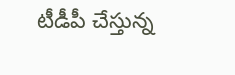టీడీపీ చేస్తున్న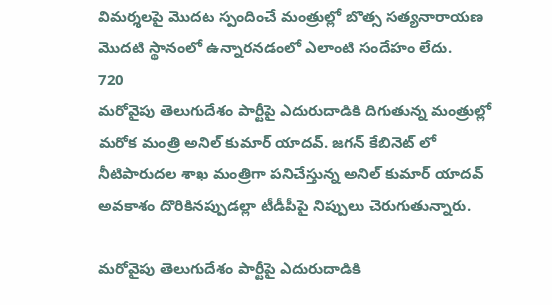విమర్శలపై మెుదట స్పందించే మంత్రుల్లో బొత్స సత్యనారాయణ మెుదటి స్థానంలో ఉన్నారనడంలో ఎలాంటి సందేహం లేదు.
720
మరోవైపు తెలుగుదేశం పార్టీపై ఎదురుదాడికి దిగుతున్న మంత్రుల్లో మరోక మంత్రి అనిల్ కుమార్ యాదవ్. జగన్ కేబినెట్ లో నీటిపారుదల శాఖ మంత్రిగా పనిచేస్తున్న అనిల్ కుమార్ యాదవ్ అవకాశం దొరికినప్పుడల్లా టీడీపీపై నిప్పులు చెరుగుతున్నారు.

మరోవైపు తెలుగుదేశం పార్టీపై ఎదురుదాడికి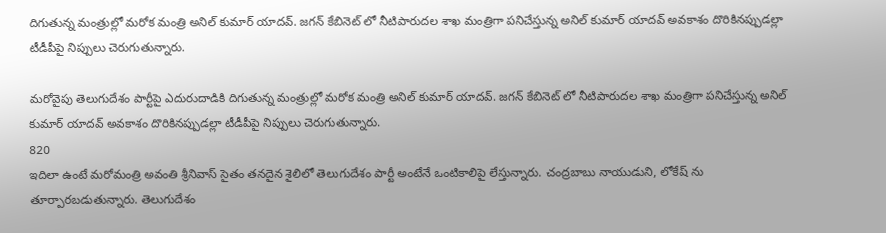దిగుతున్న మంత్రుల్లో మరోక మంత్రి అనిల్ కుమార్ యాదవ్. జగన్ కేబినెట్ లో నీటిపారుదల శాఖ మంత్రిగా పనిచేస్తున్న అనిల్ కుమార్ యాదవ్ అవకాశం దొరికినప్పుడల్లా టీడీపీపై నిప్పులు చెరుగుతున్నారు.

మరోవైపు తెలుగుదేశం పార్టీపై ఎదురుదాడికి దిగుతున్న మంత్రుల్లో మరోక మంత్రి అనిల్ కుమార్ యాదవ్. జగన్ కేబినెట్ లో నీటిపారుదల శాఖ మంత్రిగా పనిచేస్తున్న అనిల్ కుమార్ యాదవ్ అవకాశం దొరికినప్పుడల్లా టీడీపీపై నిప్పులు చెరుగుతున్నారు.
820
ఇదిలా ఉంటే మరోమంత్రి అవంతి శ్రీనివాస్ సైతం తనదైన శైలిలో తెలుగుదేశం పార్టీ అంటేనే ఒంటికాలిపై లేస్తున్నారు. చంద్రబాబు నాయుడుని, లోకేష్ ను తూర్పారబడుతున్నారు. తెలుగుదేశం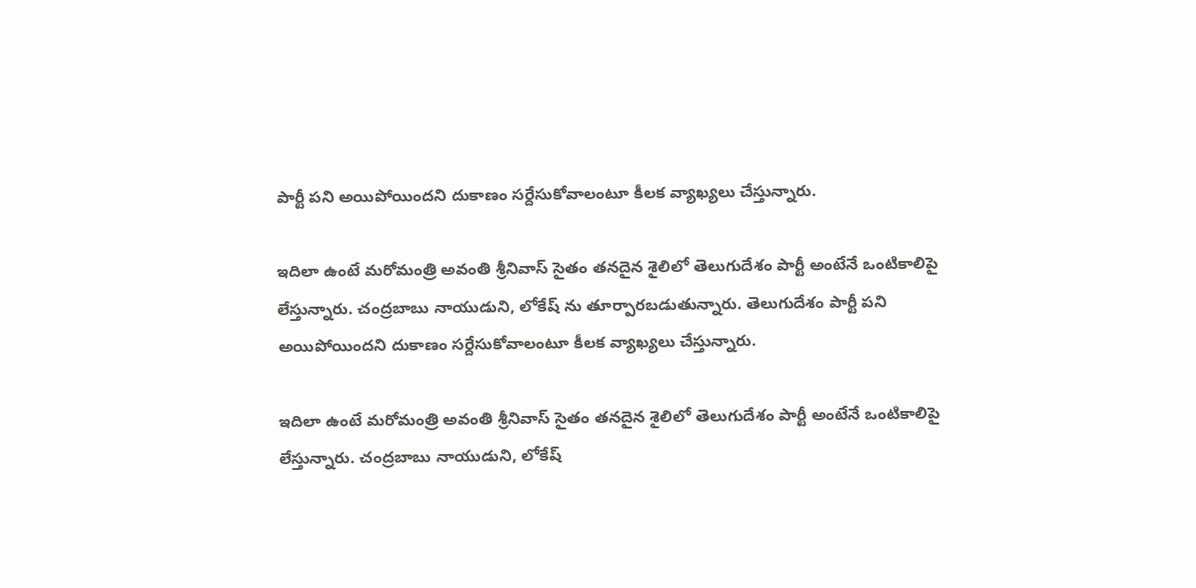పార్టీ పని అయిపోయిందని దుకాణం సర్దేసుకోవాలంటూ కీలక వ్యాఖ్యలు చేస్తున్నారు.

ఇదిలా ఉంటే మరోమంత్రి అవంతి శ్రీనివాస్ సైతం తనదైన శైలిలో తెలుగుదేశం పార్టీ అంటేనే ఒంటికాలిపై లేస్తున్నారు. చంద్రబాబు నాయుడుని, లోకేష్ ను తూర్పారబడుతున్నారు. తెలుగుదేశం పార్టీ పని అయిపోయిందని దుకాణం సర్దేసుకోవాలంటూ కీలక వ్యాఖ్యలు చేస్తున్నారు.

ఇదిలా ఉంటే మరోమంత్రి అవంతి శ్రీనివాస్ సైతం తనదైన శైలిలో తెలుగుదేశం పార్టీ అంటేనే ఒంటికాలిపై లేస్తున్నారు. చంద్రబాబు నాయుడుని, లోకేష్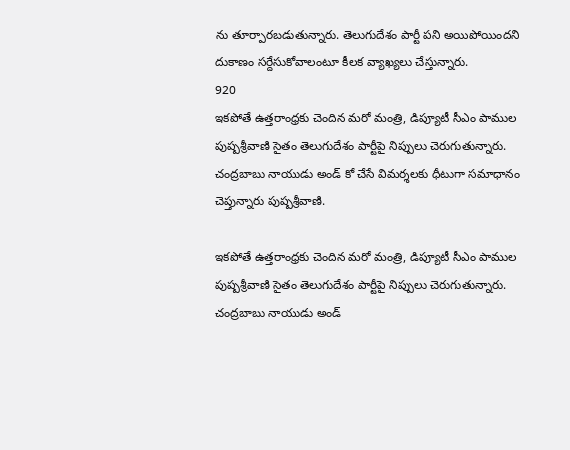ను తూర్పారబడుతున్నారు. తెలుగుదేశం పార్టీ పని అయిపోయిందని దుకాణం సర్దేసుకోవాలంటూ కీలక వ్యాఖ్యలు చేస్తున్నారు.
920
ఇకపోతే ఉత్తరాంధ్రకు చెందిన మరో మంత్రి, డిప్యూటీ సీఎం పాముల పుష్పశ్రీవాణి సైతం తెలుగుదేశం పార్టీపై నిప్పులు చెరుగుతున్నారు. చంద్రబాబు నాయుడు అండ్ కో చేసే విమర్శలకు ధీటుగా సమాధానం చెప్తున్నారు పుష్పశ్రీవాణి.

ఇకపోతే ఉత్తరాంధ్రకు చెందిన మరో మంత్రి, డిప్యూటీ సీఎం పాముల పుష్పశ్రీవాణి సైతం తెలుగుదేశం పార్టీపై నిప్పులు చెరుగుతున్నారు. చంద్రబాబు నాయుడు అండ్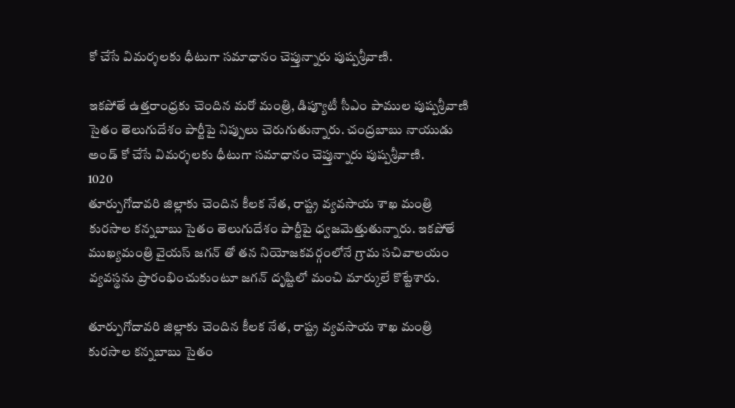కో చేసే విమర్శలకు ధీటుగా సమాధానం చెప్తున్నారు పుష్పశ్రీవాణి.

ఇకపోతే ఉత్తరాంధ్రకు చెందిన మరో మంత్రి, డిప్యూటీ సీఎం పాముల పుష్పశ్రీవాణి సైతం తెలుగుదేశం పార్టీపై నిప్పులు చెరుగుతున్నారు. చంద్రబాబు నాయుడు అండ్ కో చేసే విమర్శలకు ధీటుగా సమాధానం చెప్తున్నారు పుష్పశ్రీవాణి.
1020
తూర్పుగోదావరి జిల్లాకు చెందిన కీలక నేత, రాష్ట్ర వ్యవసాయ శాఖ మంత్రి కురసాల కన్నబాబు సైతం తెలుగుదేశం పార్టీపై ధ్వజమెత్తుతున్నారు. ఇకపోతే ముఖ్యమంత్రి వైయస్ జగన్ తో తన నియోజకవర్గంలోనే గ్రామ సచివాలయం వ్యవస్థను ప్రారంభించుకుంటూ జగన్ దృష్టిలో మంచి మార్కులే కొట్టేశారు.

తూర్పుగోదావరి జిల్లాకు చెందిన కీలక నేత, రాష్ట్ర వ్యవసాయ శాఖ మంత్రి కురసాల కన్నబాబు సైతం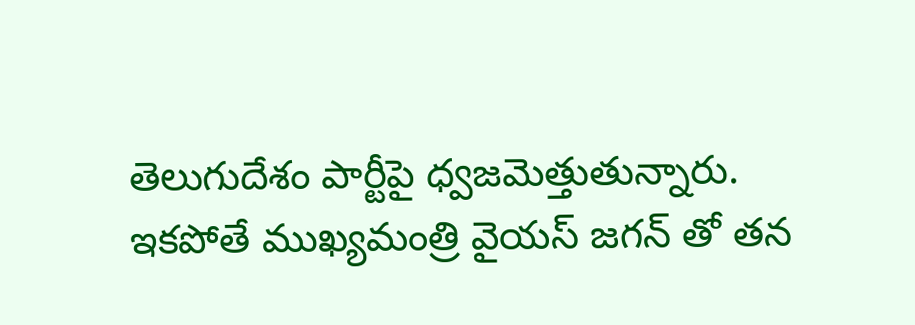తెలుగుదేశం పార్టీపై ధ్వజమెత్తుతున్నారు. ఇకపోతే ముఖ్యమంత్రి వైయస్ జగన్ తో తన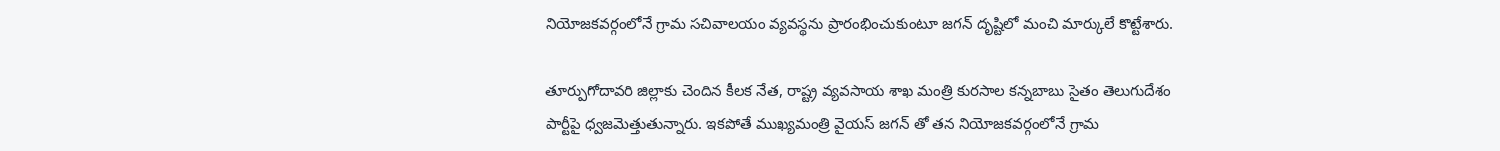నియోజకవర్గంలోనే గ్రామ సచివాలయం వ్యవస్థను ప్రారంభించుకుంటూ జగన్ దృష్టిలో మంచి మార్కులే కొట్టేశారు.

తూర్పుగోదావరి జిల్లాకు చెందిన కీలక నేత, రాష్ట్ర వ్యవసాయ శాఖ మంత్రి కురసాల కన్నబాబు సైతం తెలుగుదేశం పార్టీపై ధ్వజమెత్తుతున్నారు. ఇకపోతే ముఖ్యమంత్రి వైయస్ జగన్ తో తన నియోజకవర్గంలోనే గ్రామ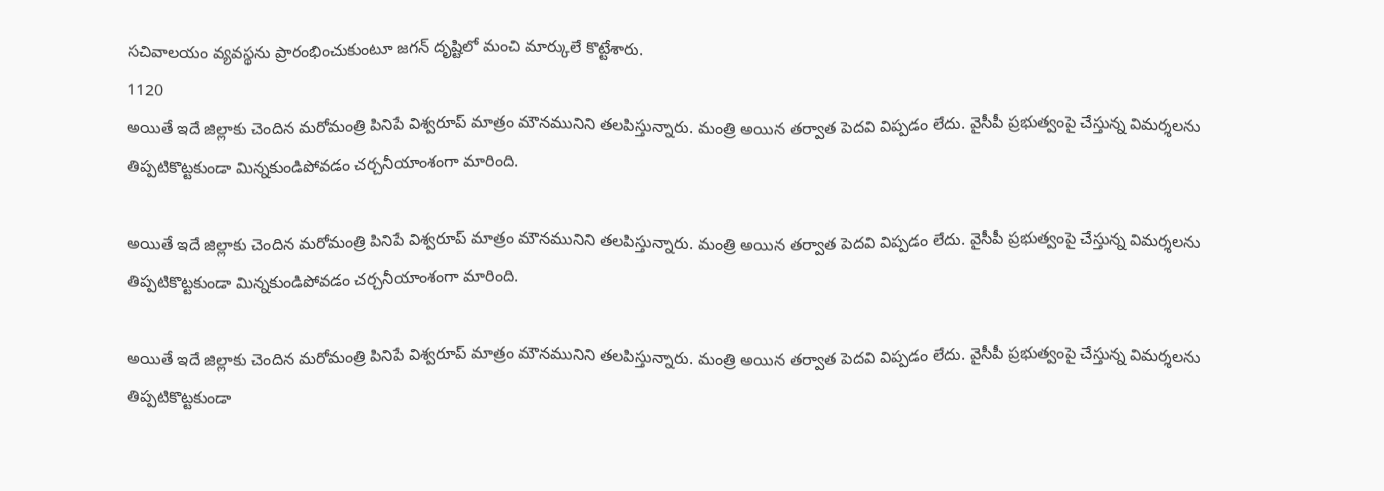సచివాలయం వ్యవస్థను ప్రారంభించుకుంటూ జగన్ దృష్టిలో మంచి మార్కులే కొట్టేశారు.
1120
అయితే ఇదే జిల్లాకు చెందిన మరోమంత్రి పినిపే విశ్వరూప్ మాత్రం మౌనమునిని తలపిస్తున్నారు. మంత్రి అయిన తర్వాత పెదవి విప్పడం లేదు. వైసీపీ ప్రభుత్వంపై చేస్తున్న విమర్శలను తిప్పటికొట్టకుండా మిన్నకుండిపోవడం చర్చనీయాంశంగా మారింది.

అయితే ఇదే జిల్లాకు చెందిన మరోమంత్రి పినిపే విశ్వరూప్ మాత్రం మౌనమునిని తలపిస్తున్నారు. మంత్రి అయిన తర్వాత పెదవి విప్పడం లేదు. వైసీపీ ప్రభుత్వంపై చేస్తున్న విమర్శలను తిప్పటికొట్టకుండా మిన్నకుండిపోవడం చర్చనీయాంశంగా మారింది.

అయితే ఇదే జిల్లాకు చెందిన మరోమంత్రి పినిపే విశ్వరూప్ మాత్రం మౌనమునిని తలపిస్తున్నారు. మంత్రి అయిన తర్వాత పెదవి విప్పడం లేదు. వైసీపీ ప్రభుత్వంపై చేస్తున్న విమర్శలను తిప్పటికొట్టకుండా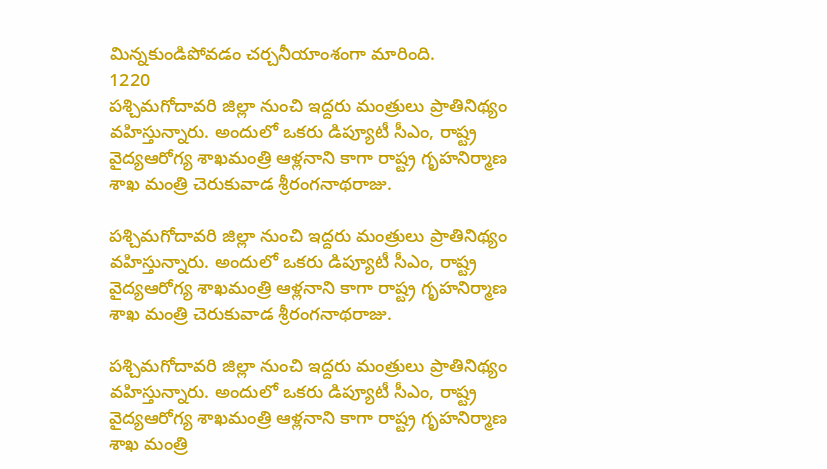మిన్నకుండిపోవడం చర్చనీయాంశంగా మారింది.
1220
పశ్చిమగోదావరి జిల్లా నుంచి ఇద్దరు మంత్రులు ప్రాతినిథ్యం వహిస్తున్నారు. అందులో ఒకరు డిప్యూటీ సీఎం, రాష్ట్ర వైద్యఆరోగ్య శాఖమంత్రి ఆళ్లనాని కాగా రాష్ట్ర గృహనిర్మాణ శాఖ మంత్రి చెరుకువాడ శ్రీరంగనాథరాజు.

పశ్చిమగోదావరి జిల్లా నుంచి ఇద్దరు మంత్రులు ప్రాతినిథ్యం వహిస్తున్నారు. అందులో ఒకరు డిప్యూటీ సీఎం, రాష్ట్ర వైద్యఆరోగ్య శాఖమంత్రి ఆళ్లనాని కాగా రాష్ట్ర గృహనిర్మాణ శాఖ మంత్రి చెరుకువాడ శ్రీరంగనాథరాజు.

పశ్చిమగోదావరి జిల్లా నుంచి ఇద్దరు మంత్రులు ప్రాతినిథ్యం వహిస్తున్నారు. అందులో ఒకరు డిప్యూటీ సీఎం, రాష్ట్ర వైద్యఆరోగ్య శాఖమంత్రి ఆళ్లనాని కాగా రాష్ట్ర గృహనిర్మాణ శాఖ మంత్రి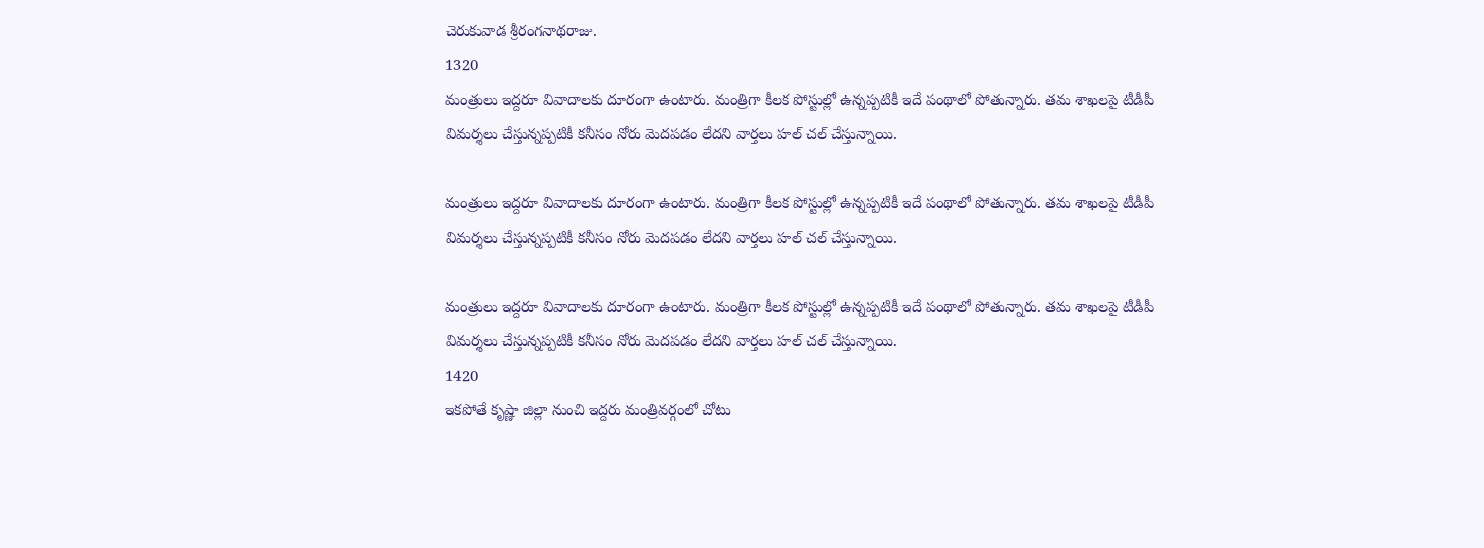చెరుకువాడ శ్రీరంగనాథరాజు.
1320
మంత్రులు ఇద్దరూ వివాదాలకు దూరంగా ఉంటారు. మంత్రిగా కీలక పోస్టుల్లో ఉన్నప్పటికీ ఇదే పంథాలో పోతున్నారు. తమ శాఖలపై టీడీపీ విమర్శలు చేస్తున్నప్పటికీ కనీసం నోరు మెదపడం లేదని వార్తలు హల్ చల్ చేస్తున్నాయి.

మంత్రులు ఇద్దరూ వివాదాలకు దూరంగా ఉంటారు. మంత్రిగా కీలక పోస్టుల్లో ఉన్నప్పటికీ ఇదే పంథాలో పోతున్నారు. తమ శాఖలపై టీడీపీ విమర్శలు చేస్తున్నప్పటికీ కనీసం నోరు మెదపడం లేదని వార్తలు హల్ చల్ చేస్తున్నాయి.

మంత్రులు ఇద్దరూ వివాదాలకు దూరంగా ఉంటారు. మంత్రిగా కీలక పోస్టుల్లో ఉన్నప్పటికీ ఇదే పంథాలో పోతున్నారు. తమ శాఖలపై టీడీపీ విమర్శలు చేస్తున్నప్పటికీ కనీసం నోరు మెదపడం లేదని వార్తలు హల్ చల్ చేస్తున్నాయి.
1420
ఇకపోతే కృష్ణా జిల్లా నుంచి ఇద్దరు మంత్రివర్గంలో చోటు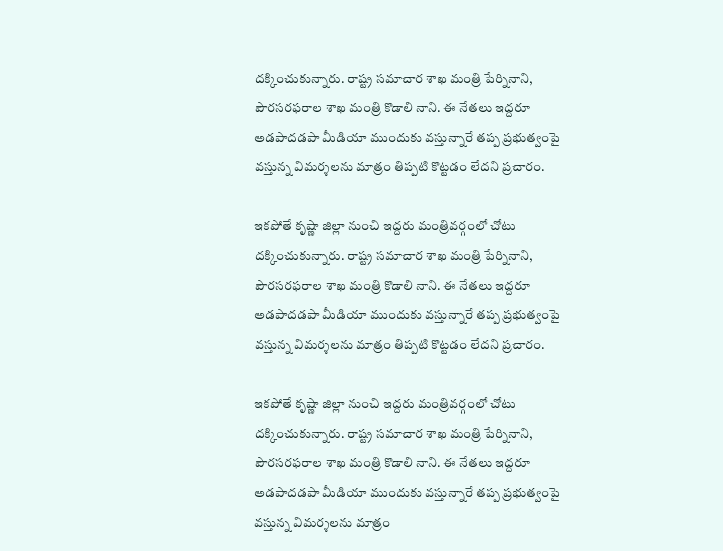దక్కించుకున్నారు. రాష్ట్ర సమాచార శాఖ మంత్రి పేర్నినాని, పౌరసరఫరాల శాఖ మంత్రి కొడాలి నాని. ఈ నేతలు ఇద్దరూ అడపాదడపా మీడియా ముందుకు వస్తున్నారే తప్ప ప్రభుత్వంపై వస్తున్న విమర్శలను మాత్రం తిప్పటి కొట్టడం లేదని ప్రచారం.

ఇకపోతే కృష్ణా జిల్లా నుంచి ఇద్దరు మంత్రివర్గంలో చోటు దక్కించుకున్నారు. రాష్ట్ర సమాచార శాఖ మంత్రి పేర్నినాని, పౌరసరఫరాల శాఖ మంత్రి కొడాలి నాని. ఈ నేతలు ఇద్దరూ అడపాదడపా మీడియా ముందుకు వస్తున్నారే తప్ప ప్రభుత్వంపై వస్తున్న విమర్శలను మాత్రం తిప్పటి కొట్టడం లేదని ప్రచారం.

ఇకపోతే కృష్ణా జిల్లా నుంచి ఇద్దరు మంత్రివర్గంలో చోటు దక్కించుకున్నారు. రాష్ట్ర సమాచార శాఖ మంత్రి పేర్నినాని, పౌరసరఫరాల శాఖ మంత్రి కొడాలి నాని. ఈ నేతలు ఇద్దరూ అడపాదడపా మీడియా ముందుకు వస్తున్నారే తప్ప ప్రభుత్వంపై వస్తున్న విమర్శలను మాత్రం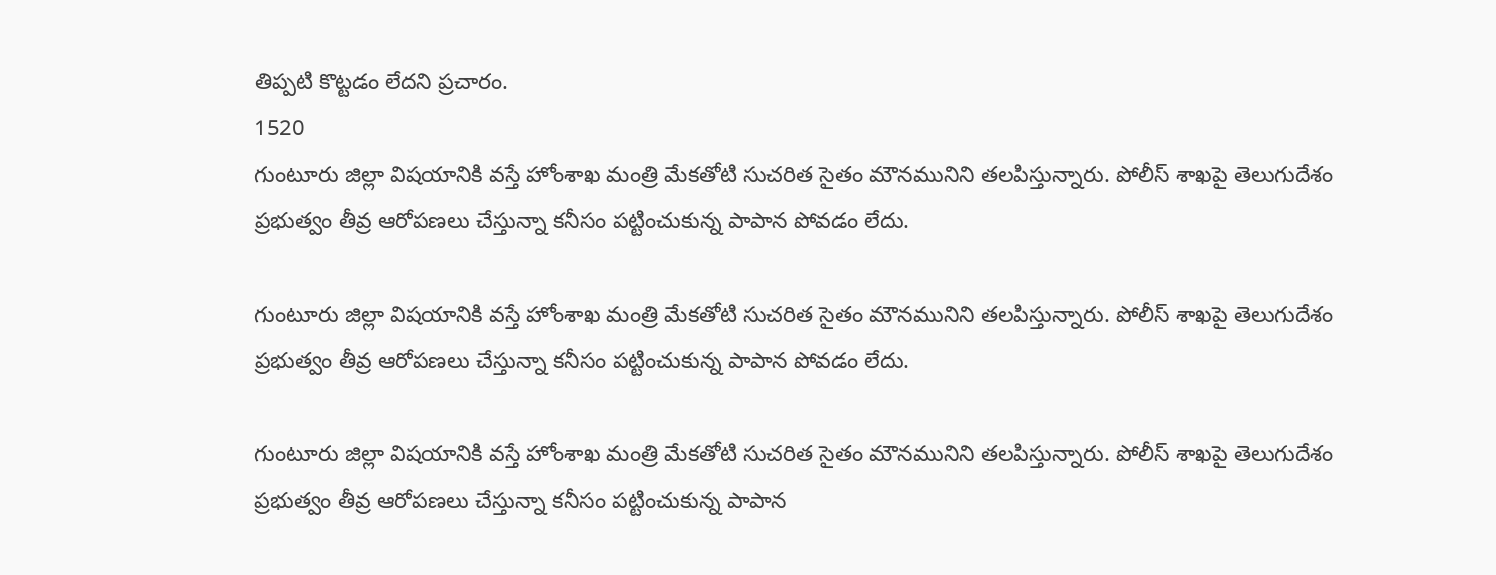తిప్పటి కొట్టడం లేదని ప్రచారం.
1520
గుంటూరు జిల్లా విషయానికి వస్తే హోంశాఖ మంత్రి మేకతోటి సుచరిత సైతం మౌనమునిని తలపిస్తున్నారు. పోలీస్ శాఖపై తెలుగుదేశం ప్రభుత్వం తీవ్ర ఆరోపణలు చేస్తున్నా కనీసం పట్టించుకున్న పాపాన పోవడం లేదు.

గుంటూరు జిల్లా విషయానికి వస్తే హోంశాఖ మంత్రి మేకతోటి సుచరిత సైతం మౌనమునిని తలపిస్తున్నారు. పోలీస్ శాఖపై తెలుగుదేశం ప్రభుత్వం తీవ్ర ఆరోపణలు చేస్తున్నా కనీసం పట్టించుకున్న పాపాన పోవడం లేదు.

గుంటూరు జిల్లా విషయానికి వస్తే హోంశాఖ మంత్రి మేకతోటి సుచరిత సైతం మౌనమునిని తలపిస్తున్నారు. పోలీస్ శాఖపై తెలుగుదేశం ప్రభుత్వం తీవ్ర ఆరోపణలు చేస్తున్నా కనీసం పట్టించుకున్న పాపాన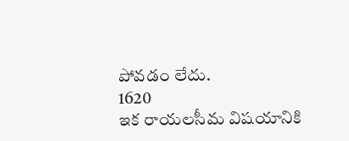పోవడం లేదు.
1620
ఇక రాయలసీమ విషయానికి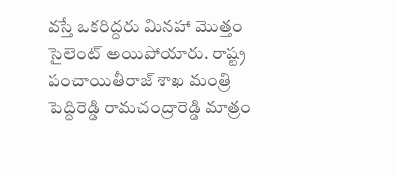వస్తే ఒకరిద్దరు మినహా మెుత్తం సైలెంట్ అయిపోయారు. రాష్ట్ర పంచాయితీరాజ్ శాఖ మంత్రి పెద్దిరెడ్డి రామచంద్రారెడ్డి మాత్రం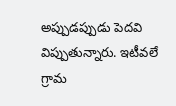అప్పుడప్పుడు పెదవి విప్పుతున్నారు. ఇటీవలే గ్రామ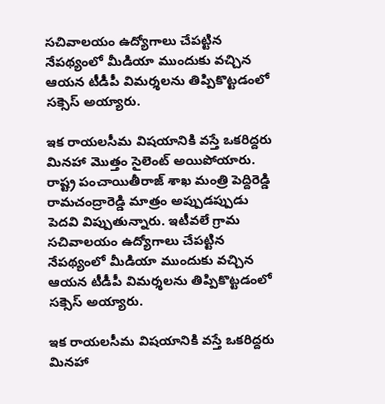సచివాలయం ఉద్యోగాలు చేపట్టిన నేపథ్యంలో మీడియా ముందుకు వచ్చిన ఆయన టీడీపీ విమర్శలను తిప్పికొట్టడంలో సక్సెస్ అయ్యారు.

ఇక రాయలసీమ విషయానికి వస్తే ఒకరిద్దరు మినహా మెుత్తం సైలెంట్ అయిపోయారు. రాష్ట్ర పంచాయితీరాజ్ శాఖ మంత్రి పెద్దిరెడ్డి రామచంద్రారెడ్డి మాత్రం అప్పుడప్పుడు పెదవి విప్పుతున్నారు. ఇటీవలే గ్రామ సచివాలయం ఉద్యోగాలు చేపట్టిన నేపథ్యంలో మీడియా ముందుకు వచ్చిన ఆయన టీడీపీ విమర్శలను తిప్పికొట్టడంలో సక్సెస్ అయ్యారు.

ఇక రాయలసీమ విషయానికి వస్తే ఒకరిద్దరు మినహా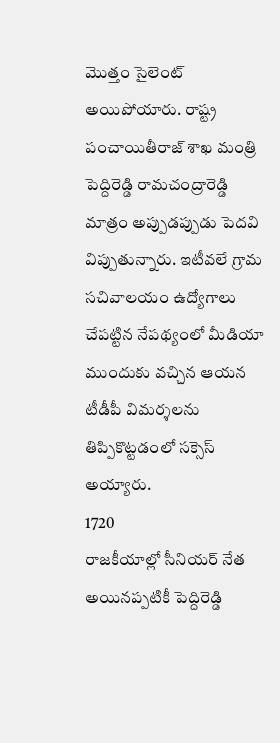మెుత్తం సైలెంట్ అయిపోయారు. రాష్ట్ర పంచాయితీరాజ్ శాఖ మంత్రి పెద్దిరెడ్డి రామచంద్రారెడ్డి మాత్రం అప్పుడప్పుడు పెదవి విప్పుతున్నారు. ఇటీవలే గ్రామ సచివాలయం ఉద్యోగాలు చేపట్టిన నేపథ్యంలో మీడియా ముందుకు వచ్చిన ఆయన టీడీపీ విమర్శలను తిప్పికొట్టడంలో సక్సెస్ అయ్యారు.
1720
రాజకీయాల్లో సీనియర్ నేత అయినప్పటికీ పెద్దిరెడ్డి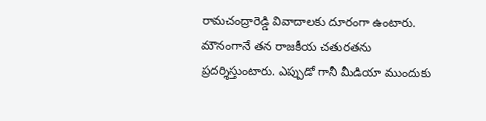రామచంద్రారెడ్డి వివాదాలకు దూరంగా ఉంటారు. మౌనంగానే తన రాజకీయ చతురతను ప్రదర్శిస్తుంటారు. ఎప్పుడో గానీ మీడియా ముందుకు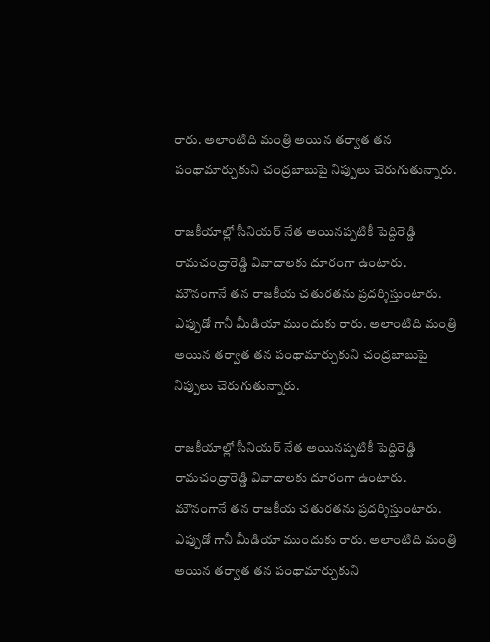రారు. అలాంటిది మంత్రి అయిన తర్వాత తన పంథామార్చుకుని చంద్రబాబుపై నిప్పులు చెరుగుతున్నారు.

రాజకీయాల్లో సీనియర్ నేత అయినప్పటికీ పెద్దిరెడ్డి రామచంద్రారెడ్డి వివాదాలకు దూరంగా ఉంటారు. మౌనంగానే తన రాజకీయ చతురతను ప్రదర్శిస్తుంటారు. ఎప్పుడో గానీ మీడియా ముందుకు రారు. అలాంటిది మంత్రి అయిన తర్వాత తన పంథామార్చుకుని చంద్రబాబుపై నిప్పులు చెరుగుతున్నారు.

రాజకీయాల్లో సీనియర్ నేత అయినప్పటికీ పెద్దిరెడ్డి రామచంద్రారెడ్డి వివాదాలకు దూరంగా ఉంటారు. మౌనంగానే తన రాజకీయ చతురతను ప్రదర్శిస్తుంటారు. ఎప్పుడో గానీ మీడియా ముందుకు రారు. అలాంటిది మంత్రి అయిన తర్వాత తన పంథామార్చుకుని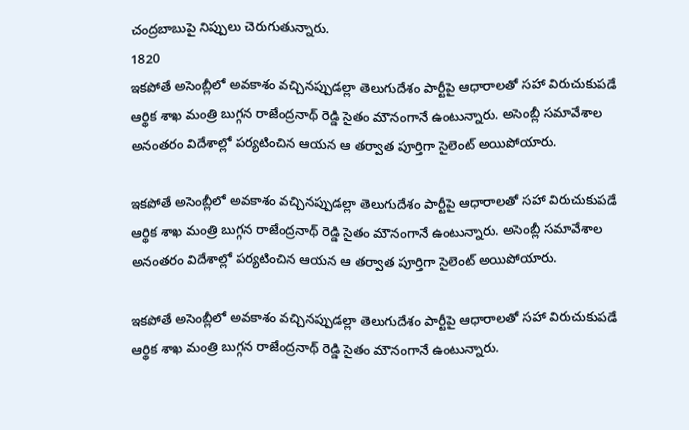చంద్రబాబుపై నిప్పులు చెరుగుతున్నారు.
1820
ఇకపోతే అసెంబ్లీలో అవకాశం వచ్చినప్పుడల్లా తెలుగుదేశం పార్టీపై ఆధారాలతో సహా విరుచుకుపడే ఆర్థిక శాఖ మంత్రి బుగ్గన రాజేంద్రనాథ్ రెడ్డి సైతం మౌనంగానే ఉంటున్నారు. అసెంబ్లీ సమావేశాల అనంతరం విదేశాల్లో పర్యటించిన ఆయన ఆ తర్వాత పూర్తిగా సైలెంట్ అయిపోయారు.

ఇకపోతే అసెంబ్లీలో అవకాశం వచ్చినప్పుడల్లా తెలుగుదేశం పార్టీపై ఆధారాలతో సహా విరుచుకుపడే ఆర్థిక శాఖ మంత్రి బుగ్గన రాజేంద్రనాథ్ రెడ్డి సైతం మౌనంగానే ఉంటున్నారు. అసెంబ్లీ సమావేశాల అనంతరం విదేశాల్లో పర్యటించిన ఆయన ఆ తర్వాత పూర్తిగా సైలెంట్ అయిపోయారు.

ఇకపోతే అసెంబ్లీలో అవకాశం వచ్చినప్పుడల్లా తెలుగుదేశం పార్టీపై ఆధారాలతో సహా విరుచుకుపడే ఆర్థిక శాఖ మంత్రి బుగ్గన రాజేంద్రనాథ్ రెడ్డి సైతం మౌనంగానే ఉంటున్నారు.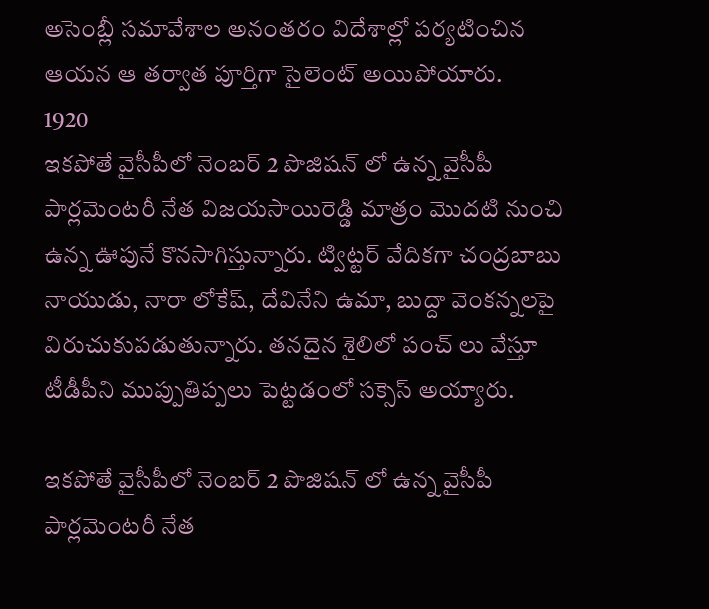అసెంబ్లీ సమావేశాల అనంతరం విదేశాల్లో పర్యటించిన ఆయన ఆ తర్వాత పూర్తిగా సైలెంట్ అయిపోయారు.
1920
ఇకపోతే వైసీపీలో నెంబర్ 2 పొజిషన్ లో ఉన్న వైసీపీ పార్లమెంటరీ నేత విజయసాయిరెడ్డి మాత్రం మెుదటి నుంచి ఉన్న ఊపునే కొనసాగిస్తున్నారు. ట్విట్టర్ వేదికగా చంద్రబాబు నాయుడు, నారా లోకేష్, దేవినేని ఉమా, బుద్దా వెంకన్నలపై విరుచుకుపడుతున్నారు. తనదైన శైలిలో పంచ్ లు వేస్తూ టీడీపీని ముప్పుతిప్పలు పెట్టడంలో సక్సెస్ అయ్యారు.

ఇకపోతే వైసీపీలో నెంబర్ 2 పొజిషన్ లో ఉన్న వైసీపీ పార్లమెంటరీ నేత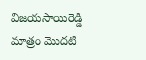విజయసాయిరెడ్డి మాత్రం మెుదటి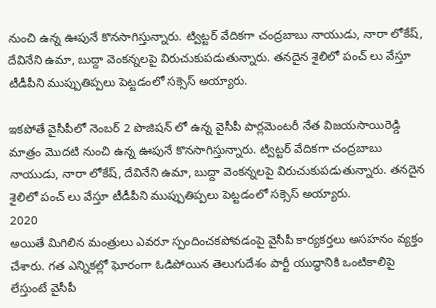నుంచి ఉన్న ఊపునే కొనసాగిస్తున్నారు. ట్విట్టర్ వేదికగా చంద్రబాబు నాయుడు, నారా లోకేష్, దేవినేని ఉమా, బుద్దా వెంకన్నలపై విరుచుకుపడుతున్నారు. తనదైన శైలిలో పంచ్ లు వేస్తూ టీడీపీని ముప్పుతిప్పలు పెట్టడంలో సక్సెస్ అయ్యారు.

ఇకపోతే వైసీపీలో నెంబర్ 2 పొజిషన్ లో ఉన్న వైసీపీ పార్లమెంటరీ నేత విజయసాయిరెడ్డి మాత్రం మెుదటి నుంచి ఉన్న ఊపునే కొనసాగిస్తున్నారు. ట్విట్టర్ వేదికగా చంద్రబాబు నాయుడు, నారా లోకేష్, దేవినేని ఉమా, బుద్దా వెంకన్నలపై విరుచుకుపడుతున్నారు. తనదైన శైలిలో పంచ్ లు వేస్తూ టీడీపీని ముప్పుతిప్పలు పెట్టడంలో సక్సెస్ అయ్యారు.
2020
అయితే మిగిలిన మంత్రులు ఎవరూ స్పందించకపోవడంపై వైసీపీ కార్యకర్తలు అసహనం వ్యక్తం చేశారు. గత ఎన్నికల్లో ఘోరంగా ఓడిపోయిన తెలుగుదేశం పార్టీ యుద్ధానికి ఒంటికాలిపై లేస్తుంటే వైసీపీ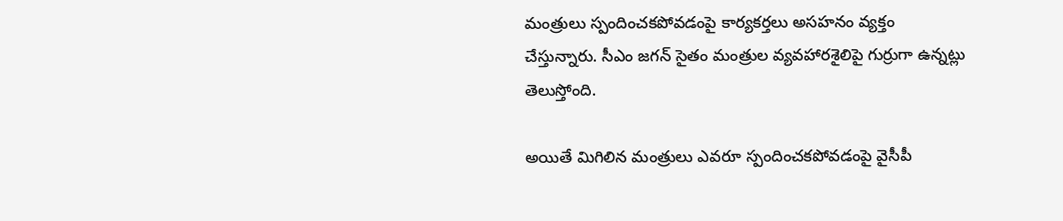మంత్రులు స్పందించకపోవడంపై కార్యకర్తలు అసహనం వ్యక్తం చేస్తున్నారు. సీఎం జగన్ సైతం మంత్రుల వ్యవహారశైలిపై గుర్రుగా ఉన్నట్లు తెలుస్తోంది.

అయితే మిగిలిన మంత్రులు ఎవరూ స్పందించకపోవడంపై వైసీపీ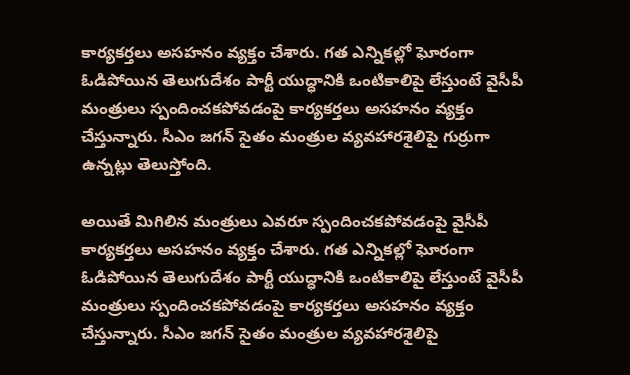కార్యకర్తలు అసహనం వ్యక్తం చేశారు. గత ఎన్నికల్లో ఘోరంగా ఓడిపోయిన తెలుగుదేశం పార్టీ యుద్ధానికి ఒంటికాలిపై లేస్తుంటే వైసీపీ మంత్రులు స్పందించకపోవడంపై కార్యకర్తలు అసహనం వ్యక్తం చేస్తున్నారు. సీఎం జగన్ సైతం మంత్రుల వ్యవహారశైలిపై గుర్రుగా ఉన్నట్లు తెలుస్తోంది.

అయితే మిగిలిన మంత్రులు ఎవరూ స్పందించకపోవడంపై వైసీపీ కార్యకర్తలు అసహనం వ్యక్తం చేశారు. గత ఎన్నికల్లో ఘోరంగా ఓడిపోయిన తెలుగుదేశం పార్టీ యుద్ధానికి ఒంటికాలిపై లేస్తుంటే వైసీపీ మంత్రులు స్పందించకపోవడంపై కార్యకర్తలు అసహనం వ్యక్తం చేస్తున్నారు. సీఎం జగన్ సైతం మంత్రుల వ్యవహారశైలిపై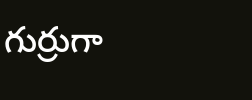గుర్రుగా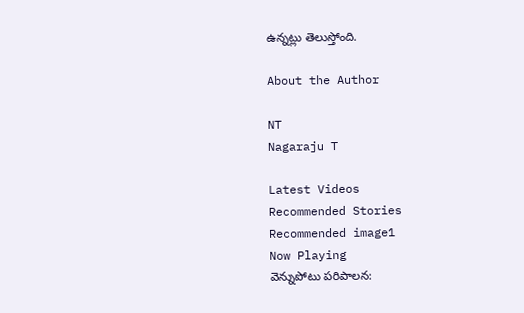ఉన్నట్లు తెలుస్తోంది.

About the Author

NT
Nagaraju T

Latest Videos
Recommended Stories
Recommended image1
Now Playing
వెన్నుపోటు పరిపాలన: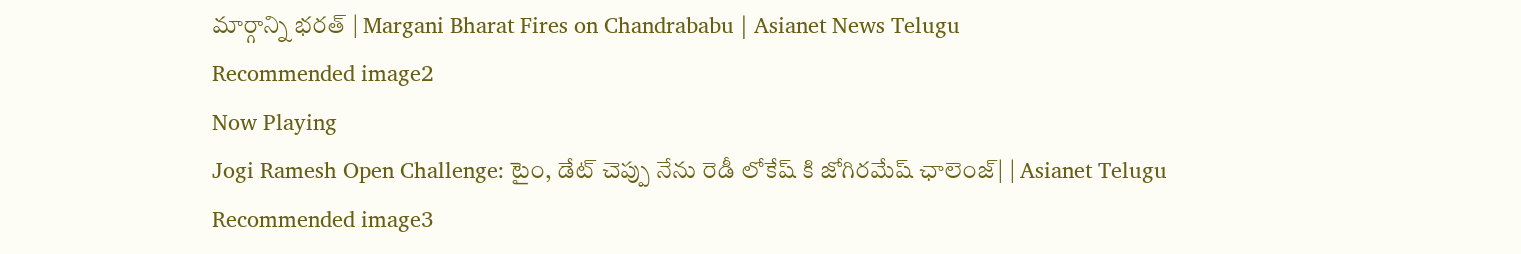మార్గాన్ని భరత్ | Margani Bharat Fires on Chandrababu | Asianet News Telugu
Recommended image2
Now Playing
Jogi Ramesh Open Challenge: టైం, డేట్ చెప్పు నేను రెడీ లోకేష్ కి జోగిరమేష్ ఛాలెంజ్| | Asianet Telugu
Recommended image3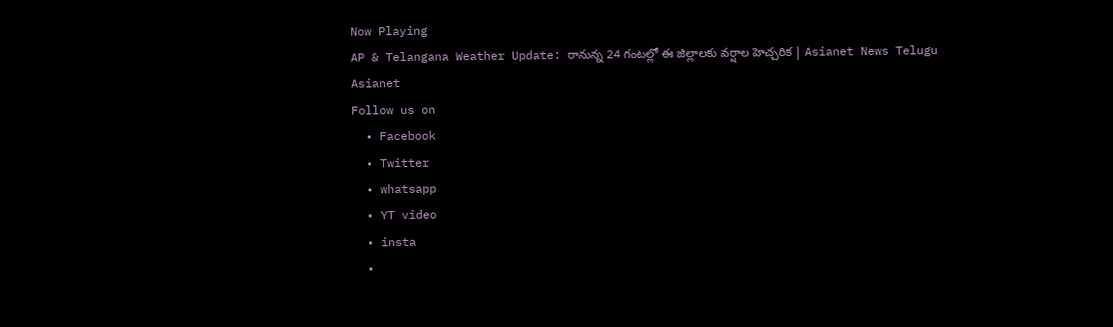Now Playing
AP & Telangana Weather Update: రానున్న 24 గంటల్లో ఈ జిల్లాలకు వర్షాల హెచ్చరిక | Asianet News Telugu
Asianet
Follow us on
  • Facebook
  • Twitter
  • whatsapp
  • YT video
  • insta
  •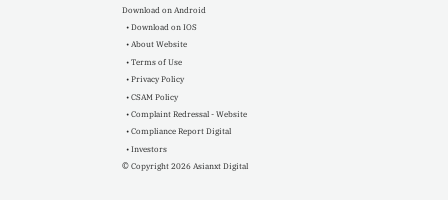Download on Android
  • Download on IOS
  • About Website
  • Terms of Use
  • Privacy Policy
  • CSAM Policy
  • Complaint Redressal - Website
  • Compliance Report Digital
  • Investors
© Copyright 2026 Asianxt Digital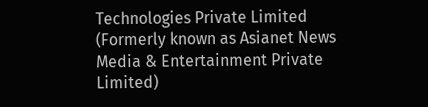Technologies Private Limited (Formerly known as Asianet News Media & Entertainment Private Limited)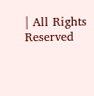| All Rights Reserved